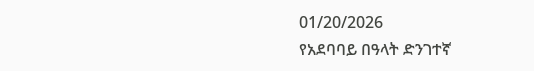01/20/2026
የአደባባይ በዓላት ድንገተኛ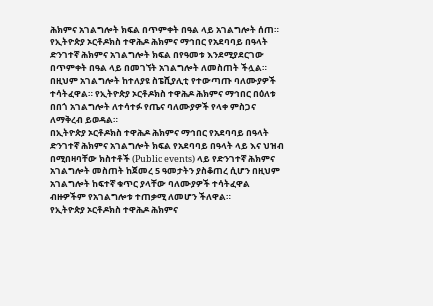ሕክምና አገልግሎት ክፍል በጥምቀት በዓል ላይ አገልግሎት ሰጠ።
የኢትዮጵያ ኦርቶዶክስ ተዋሕዶ ሕክምና ማኅበር የአደባባይ በዓላት ድንገተኛ ሕክምና አገልግሎት ክፍል በየዓመቱ እንደሚያደርገው በጥምቀት በዓል ላይ በመገኘት አገልግሎት ለመስጠት ችሏል።
በዚህም አገልግሎት ከተለያዩ ስፔሺያሊቲ የተውጣጡ ባለሙያዎች ተሳትፈዋል። የኢትዮጵያ ኦርቶዶክስ ተዋሕዶ ሕክምና ማኅበር በዕለቱ በበጎ አገልግሎት ለተሳተፉ የጤና ባለሙያዎች የላቀ ምስጋና ለማቅረብ ይወዳል።
በኢትዮጵያ ኦርቶዶክስ ተዋሕዶ ሕክምና ማኅበር የአደባባይ በዓላት ድንገተኛ ሕክምና አገልግሎት ክፍል የአደባባይ በዓላት ላይ እና ህዝብ በሚበዛባቸው ክስተቶች (Public events) ላይ የድንገተኛ ሕክምና አገልግሎት መስጠት ከጀመረ 5 ዓመታትን ያስቆጠረ ሲሆን በዚህም አገልግሎት ከፍተኛ ቁጥር ያላቸው ባለሙያዎች ተሳትፈዋል ብዙዎችም የአገልግሎቱ ተጠቃሚ ለመሆን ችለዋል።
የኢትዮጵያ ኦርቶዶክስ ተዋሕዶ ሕክምና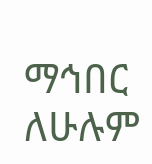ማኅበር ለሁሉም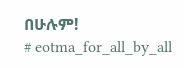በሁሉም!
# eotma_for_all_by_all